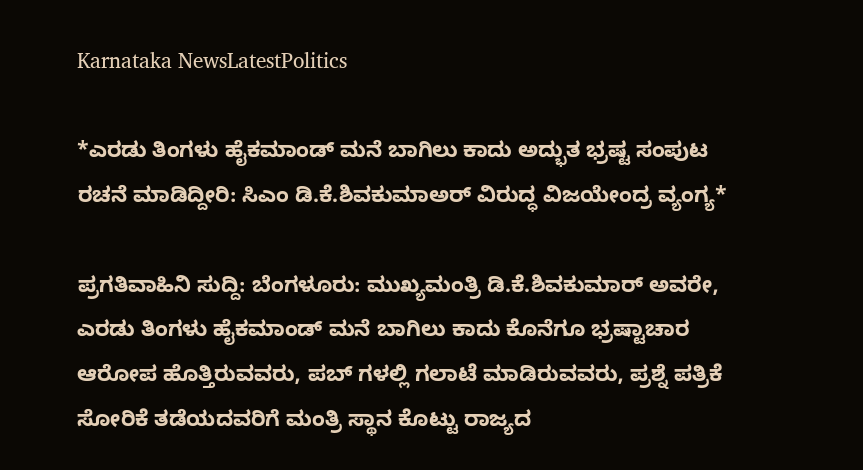Karnataka NewsLatestPolitics

*ಎರಡು ತಿಂಗಳು ಹೈಕಮಾಂಡ್ ಮನೆ ಬಾಗಿಲು ಕಾದು ಅದ್ಭುತ ಭ್ರಷ್ಟ ಸಂಪುಟ ರಚನೆ ಮಾಡಿದ್ದೀರಿ: ಸಿಎಂ ಡಿ.ಕೆ.ಶಿವಕುಮಾಅರ್ ವಿರುದ್ಧ ವಿಜಯೇಂದ್ರ ವ್ಯಂಗ್ಯ*

ಪ್ರಗತಿವಾಹಿನಿ ಸುದ್ದಿ: ಬೆಂಗಳೂರು: ಮುಖ್ಯಮಂತ್ರಿ ಡಿ.ಕೆ.ಶಿವಕುಮಾರ್ ಅವರೇ, ಎರಡು ತಿಂಗಳು ಹೈಕಮಾಂಡ್ ಮನೆ ಬಾಗಿಲು ಕಾದು ಕೊನೆಗೂ ಭ್ರಷ್ಟಾಚಾರ ಆರೋಪ ಹೊತ್ತಿರುವವರು, ಪಬ್ ಗಳಲ್ಲಿ ಗಲಾಟೆ ಮಾಡಿರುವವರು, ಪ್ರಶ್ನೆ ಪತ್ರಿಕೆ ಸೋರಿಕೆ ತಡೆಯದವರಿಗೆ ಮಂತ್ರಿ ಸ್ಥಾನ ಕೊಟ್ಟು ರಾಜ್ಯದ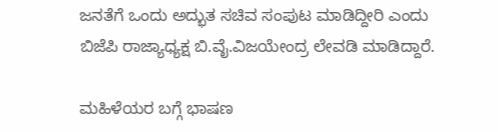ಜನತೆಗೆ ಒಂದು ಅದ್ಭುತ ಸಚಿವ ಸಂಪುಟ ಮಾಡಿದ್ದೀರಿ ಎಂದು ಬಿಜೆಪಿ ರಾಜ್ಯಾಧ್ಯಕ್ಷ ಬಿ.ವೈ.ವಿಜಯೇಂದ್ರ ಲೇವಡಿ ಮಾಡಿದ್ದಾರೆ.

ಮಹಿಳೆಯರ ಬಗ್ಗೆ ಭಾಷಣ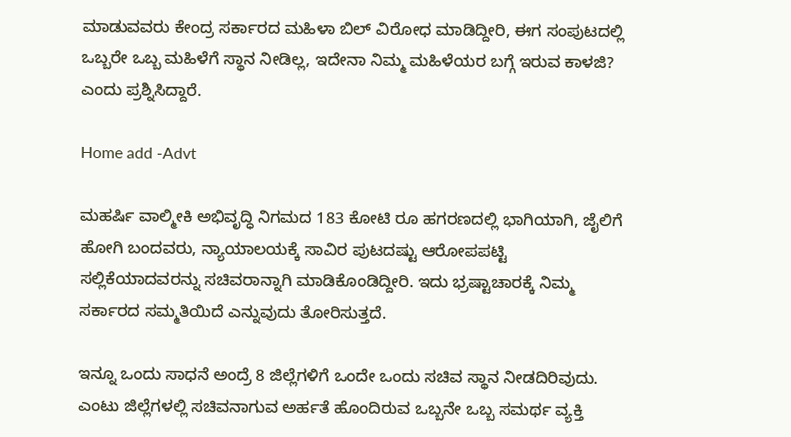ಮಾಡುವವರು ಕೇಂದ್ರ ಸರ್ಕಾರದ ಮಹಿಳಾ ಬಿಲ್ ವಿರೋಧ ಮಾಡಿದ್ದೀರಿ, ಈಗ ಸಂಪುಟದಲ್ಲಿ ಒಬ್ಬರೇ ಒಬ್ಬ ಮಹಿಳೆಗೆ ಸ್ಥಾನ ನೀಡಿಲ್ಲ, ಇದೇನಾ ನಿಮ್ಮ ಮಹಿಳೆಯರ ಬಗ್ಗೆ ಇರುವ ಕಾಳಜಿ? ಎಂದು ಪ್ರಶ್ನಿಸಿದ್ದಾರೆ.

Home add -Advt

ಮಹರ್ಷಿ ವಾಲ್ಮೀಕಿ ಅಭಿವೃದ್ಧಿ ನಿಗಮದ 183 ಕೋಟಿ ರೂ ಹಗರಣದಲ್ಲಿ ಭಾಗಿಯಾಗಿ, ಜೈಲಿಗೆ ಹೋಗಿ ಬಂದವರು, ನ್ಯಾಯಾಲಯಕ್ಕೆ ಸಾವಿರ ಪುಟದಷ್ಟು ಆರೋಪಪಟ್ಟಿ ಸಲ್ಲಿಕೆಯಾದವರನ್ನು ಸಚಿವರಾನ್ನಾಗಿ ಮಾಡಿಕೊಂಡಿದ್ದೀರಿ. ಇದು ಭ್ರಷ್ಟಾಚಾರಕ್ಕೆ ನಿಮ್ಮ ಸರ್ಕಾರದ ಸಮ್ಮತಿಯಿದೆ ಎನ್ನುವುದು ತೋರಿಸುತ್ತದೆ.

ಇನ್ನೂ ಒಂದು ಸಾಧನೆ ಅಂದ್ರೆ 8 ಜಿಲ್ಲೆಗಳಿಗೆ ಒಂದೇ ಒಂದು ಸಚಿವ ಸ್ಥಾನ ನೀಡದಿರಿವುದು. ಎಂಟು ಜಿಲ್ಲೆಗಳಲ್ಲಿ ಸಚಿವನಾಗುವ ಅರ್ಹತೆ ಹೊಂದಿರುವ ಒಬ್ಬನೇ ಒಬ್ಬ ಸಮರ್ಥ ವ್ಯಕ್ತಿ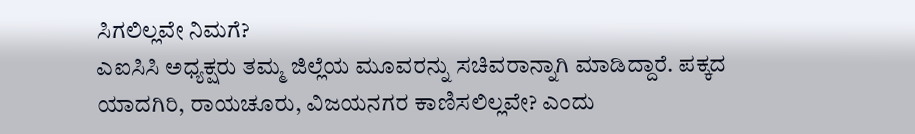ಸಿಗಲಿಲ್ಲವೇ ನಿಮಗೆ?
ಎಐಸಿಸಿ ಅಧ್ಯಕ್ಷರು ತಮ್ಮ ಜಿಲ್ಲೆಯ ಮೂವರನ್ನು ಸಚಿವರಾನ್ನಾಗಿ ಮಾಡಿದ್ದಾರೆ. ಪಕ್ಕದ ಯಾದಗಿರಿ, ರಾಯಚೂರು, ವಿಜಯನಗರ ಕಾಣಿಸಲಿಲ್ಲವೇ? ಎಂದು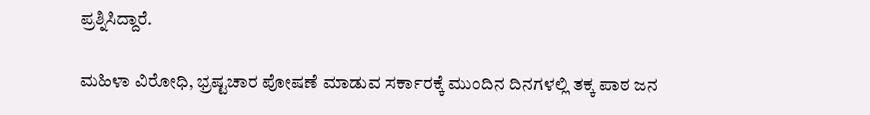ಪ್ರಶ್ನಿಸಿದ್ದಾರೆ.

ಮಹಿಳಾ ವಿರೋಧಿ, ಭ್ರಷ್ಟಚಾರ ಪೋಷಣೆ ಮಾಡುವ ಸರ್ಕಾರಕ್ಕೆ ಮುಂದಿನ ದಿನಗಳಲ್ಲಿ ತಕ್ಕ ಪಾಠ ಜನ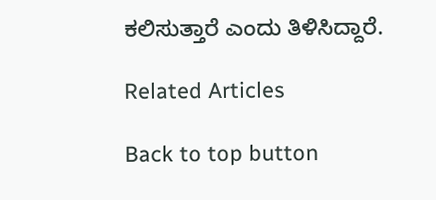ಕಲಿಸುತ್ತಾರೆ ಎಂದು ತಿಳಿಸಿದ್ದಾರೆ.

Related Articles

Back to top button